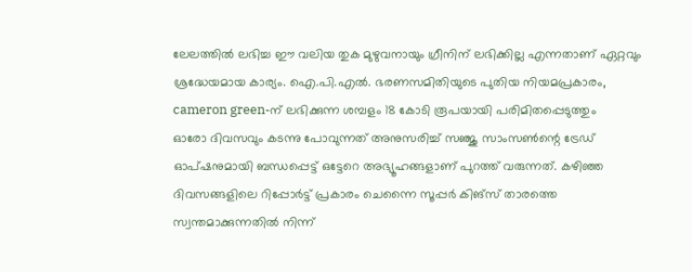ലേലത്തിൽ ലഭിച്ച ഈ വലിയ തുക മുഴുവനായും ഗ്രീനിന് ലഭിക്കില്ല എന്നതാണ് ഏറ്റവും ശ്രദ്ധേയമായ കാര്യം. ഐ.പി.എൽ. ഭരണസമിതിയുടെ പുതിയ നിയമപ്രകാരം, cameron green-ന് ലഭിക്കുന്ന ശമ്പളം 18 കോടി രൂപയായി പരിമിതപ്പെടുത്തും
ഓരോ ദിവസവും കടന്നു പോവുന്നത് അനുസരിച്ച് സഞ്ജു സാംസൺന്റെ ട്രേഡ് ഓപ്ഷനുമായി ബന്ധപ്പെട്ട് ഒട്ടേറെ അഭ്യൂഹങ്ങളാണ് പുറത്ത് വരുന്നത്. കഴിഞ്ഞ ദിവസങ്ങളിലെ റിപ്പോർട്ട് പ്രകാരം ചെന്നൈ സൂപ്പർ കിങ്സ് താരത്തെ സ്വന്തമാക്കുന്നതിൽ നിന്ന്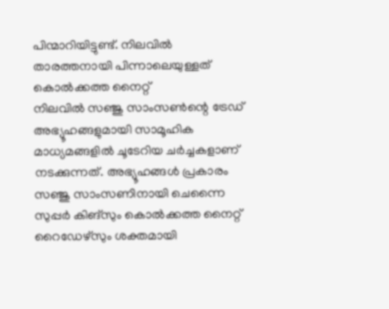പിന്മാറിയിട്ടുണ്ട്. നിലവിൽ താരത്തനായി പിന്നാലെയുള്ളത് കൊൽക്കത്ത നൈറ്റ്
നിലവിൽ സഞ്ജു സാംസൺന്റെ ട്രേഡ് അഭ്യൂഹങ്ങളുമായി സാമൂഹിക മാധ്യമങ്ങളിൽ ചൂടേറിയ ചർച്ചകളാണ് നടക്കുന്നത്. അഭ്യൂഹങ്ങൾ പ്രകാരം സഞ്ജു സാംസണിനായി ചെന്നൈ സുപ്പർ കിങ്സും കൊൽക്കത്ത നൈറ്റ് റൈഡേഴ്സും ശക്തമായി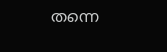തന്നെ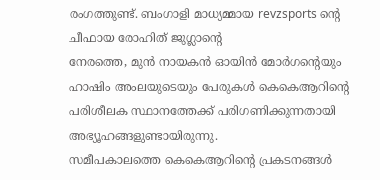രംഗത്തുണ്ട്. ബംഗാളി മാധ്യമ്മായ revzsports ന്റെ ചീഫായ രോഹിത് ജുഗ്ലാന്റെ
നേരത്തെ, മുൻ നായകൻ ഓയിൻ മോർഗന്റെയും ഹാഷിം അംലയുടെയും പേരുകൾ കെകെആറിന്റെ പരിശീലക സ്ഥാനത്തേക്ക് പരിഗണിക്കുന്നതായി അഭ്യൂഹങ്ങളുണ്ടായിരുന്നു.
സമീപകാലത്തെ കെകെആറിന്റെ പ്രകടനങ്ങൾ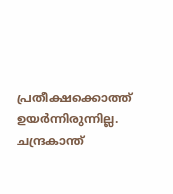പ്രതീക്ഷക്കൊത്ത് ഉയർന്നിരുന്നില്ല. ചന്ദ്രകാന്ത്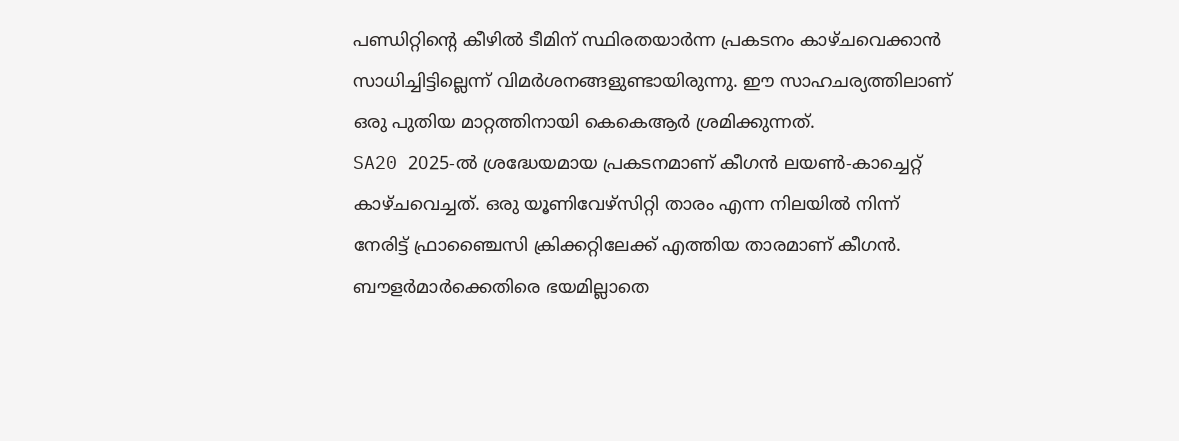പണ്ഡിറ്റിന്റെ കീഴിൽ ടീമിന് സ്ഥിരതയാർന്ന പ്രകടനം കാഴ്ചവെക്കാൻ സാധിച്ചിട്ടില്ലെന്ന് വിമർശനങ്ങളുണ്ടായിരുന്നു. ഈ സാഹചര്യത്തിലാണ് ഒരു പുതിയ മാറ്റത്തിനായി കെകെആർ ശ്രമിക്കുന്നത്.
SA20 2025-ൽ ശ്രദ്ധേയമായ പ്രകടനമാണ് കീഗൻ ലയൺ-കാച്ചെറ്റ് കാഴ്ചവെച്ചത്. ഒരു യൂണിവേഴ്സിറ്റി താരം എന്ന നിലയിൽ നിന്ന് നേരിട്ട് ഫ്രാഞ്ചൈസി ക്രിക്കറ്റിലേക്ക് എത്തിയ താരമാണ് കീഗൻ. ബൗളർമാർക്കെതിരെ ഭയമില്ലാതെ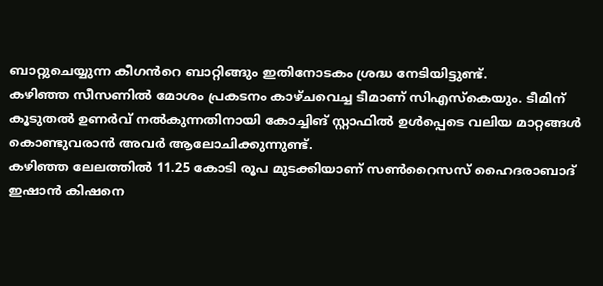ബാറ്റുചെയ്യുന്ന കീഗൻറെ ബാറ്റിങ്ങും ഇതിനോടകം ശ്രദ്ധ നേടിയിട്ടുണ്ട്.
കഴിഞ്ഞ സീസണിൽ മോശം പ്രകടനം കാഴ്ചവെച്ച ടീമാണ് സിഎസ്കെയും. ടീമിന് കൂടുതൽ ഉണർവ് നൽകുന്നതിനായി കോച്ചിങ് സ്റ്റാഫിൽ ഉൾപ്പെടെ വലിയ മാറ്റങ്ങൾ കൊണ്ടുവരാൻ അവർ ആലോചിക്കുന്നുണ്ട്.
കഴിഞ്ഞ ലേലത്തിൽ 11.25 കോടി രൂപ മുടക്കിയാണ് സൺറൈസസ് ഹൈദരാബാദ് ഇഷാൻ കിഷനെ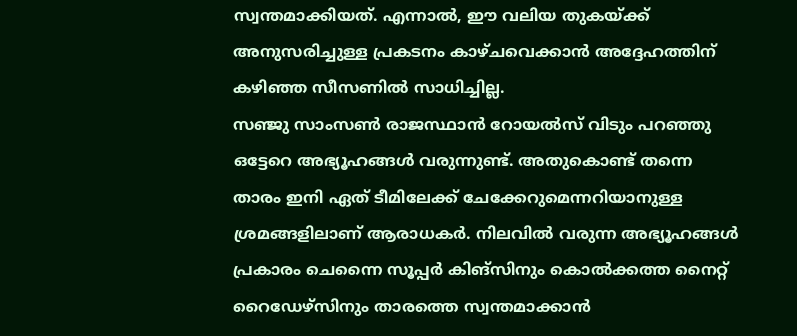സ്വന്തമാക്കിയത്. എന്നാൽ, ഈ വലിയ തുകയ്ക്ക് അനുസരിച്ചുള്ള പ്രകടനം കാഴ്ചവെക്കാൻ അദ്ദേഹത്തിന് കഴിഞ്ഞ സീസണിൽ സാധിച്ചില്ല.
സഞ്ജു സാംസൺ രാജസ്ഥാൻ റോയൽസ് വിടും പറഞ്ഞു ഒട്ടേറെ അഭ്യൂഹങ്ങൾ വരുന്നുണ്ട്. അതുകൊണ്ട് തന്നെ താരം ഇനി ഏത് ടീമിലേക്ക് ചേക്കേറുമെന്നറിയാനുള്ള ശ്രമങ്ങളിലാണ് ആരാധകർ. നിലവിൽ വരുന്ന അഭ്യൂഹങ്ങൾ പ്രകാരം ചെന്നൈ സൂപ്പർ കിങ്സിനും കൊൽക്കത്ത നൈറ്റ് റൈഡേഴ്സിനും താരത്തെ സ്വന്തമാക്കാൻ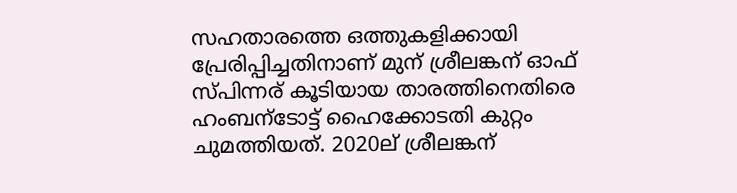സഹതാരത്തെ ഒത്തുകളിക്കായി പ്രേരിപ്പിച്ചതിനാണ് മുന് ശ്രീലങ്കന് ഓഫ് സ്പിന്നര് കൂടിയായ താരത്തിനെതിരെ ഹംബന്ടോട്ട് ഹൈക്കോടതി കുറ്റം ചുമത്തിയത്. 2020ല് ശ്രീലങ്കന്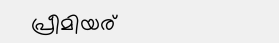പ്രീമിയര്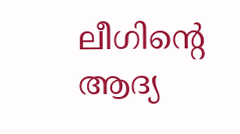ലീഗിന്റെ ആദ്യ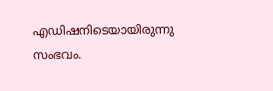എഡിഷനിടെയായിരുന്നു സംഭവം.